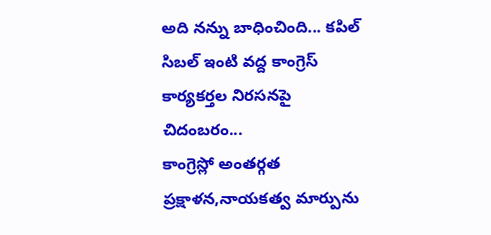అది నన్ను బాధించింది... కపిల్ సిబల్ ఇంటి వద్ద కాంగ్రెస్ కార్యకర్తల నిరసనపై చిదంబరం...
కాంగ్రెస్లో అంతర్గత ప్రక్షాళన,నాయకత్వ మార్పును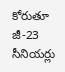కోరుతూ జీ-23 సీనియర్లు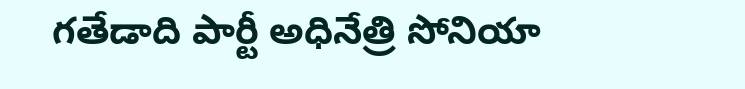గతేడాది పార్టీ అధినేత్రి సోనియా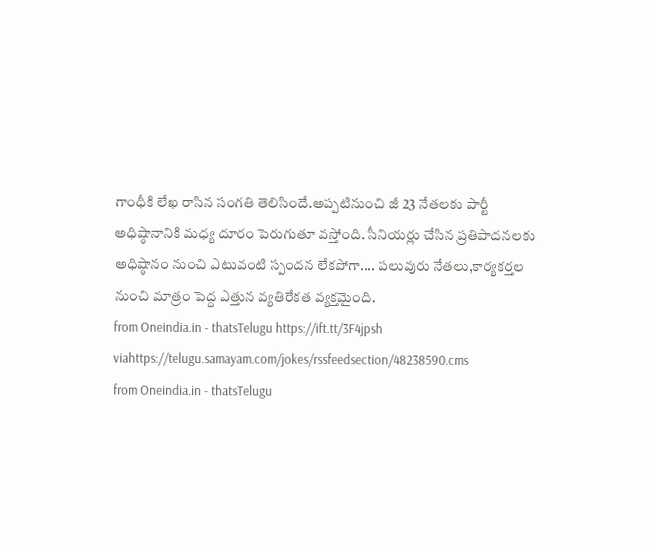గాంధీకి లేఖ రాసిన సంగతి తెలిసిందే.అప్పటినుంచి జీ 23 నేతలకు పార్టీ అధిష్ఠానానికి మధ్య దూరం పెరుగుతూ వస్తోంది. సీనియర్లు చేసిన ప్రతిపాదనలకు అధిష్ఠానం నుంచి ఎటువంటి స్పందన లేకపోగా.... పలువురు నేతలు,కార్యకర్తల నుంచి మాత్రం పెద్ద ఎత్తున వ్యతిరేకత వ్యక్తమైంది.
from Oneindia.in - thatsTelugu https://ift.tt/3F4jpsh
viahttps://telugu.samayam.com/jokes/rssfeedsection/48238590.cms
from Oneindia.in - thatsTelugu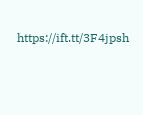https://ift.tt/3F4jpsh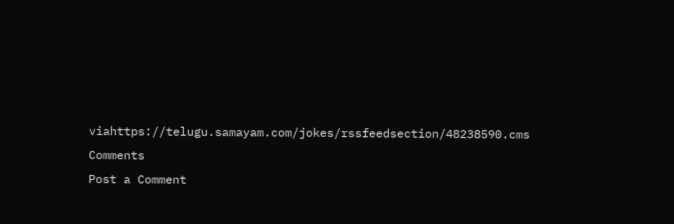viahttps://telugu.samayam.com/jokes/rssfeedsection/48238590.cms
Comments
Post a Comment